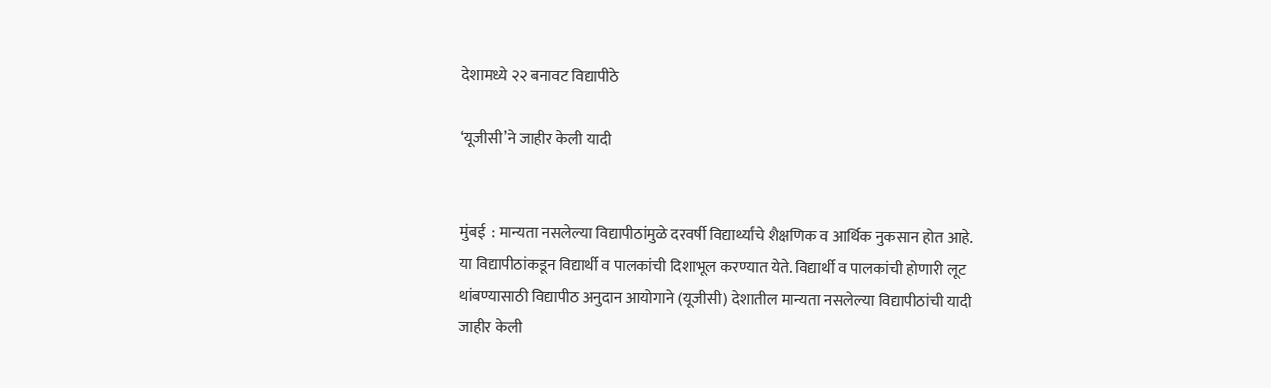देशामध्ये २२ बनावट विद्यापीठे

‘यूजीसी’ने जाहीर केली यादी


मुंबई  : मान्यता नसलेल्या विद्यापीठांमुळे दरवर्षी विद्यार्थ्यांचे शैक्षणिक व आर्थिक नुकसान होत आहे. या विद्यापीठांकडून विद्यार्थी व पालकांची दिशाभूल करण्यात येते. विद्यार्थी व पालकांची होणारी लूट थांबण्यासाठी विद्यापीठ अनुदान आयोगाने (यूजीसी) देशातील मान्यता नसलेल्या विद्यापीठांची यादी जाहीर केली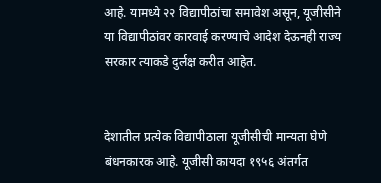आहे. यामध्ये २२ विद्यापीठांचा समावेश असून, यूजीसीने या विद्यापीठांवर कारवाई करण्याचे आदेश देऊनही राज्य सरकार त्याकडे दुर्लक्ष करीत आहेत.


देशातील प्रत्येक विद्यापीठाला यूजीसीची मान्यता घेणे बंधनकारक आहे. यूजीसी कायदा १९५६ अंतर्गत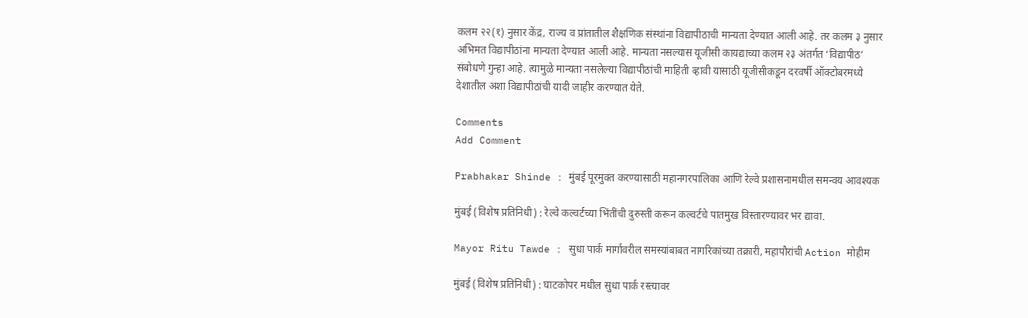कलम २२(१) नुसार केंद्र, राज्य व प्रांतातील शैक्षणिक संस्थांना विद्यापीठाची मान्यता देण्यात आली आहे. तर कलम ३ नुसार अभिमत विद्यापीठांना मान्यता देण्यात आली आहे. मान्यता नसल्यास यूजीसी कायद्याच्या कलम २३ अंतर्गत ‘विद्यापीठ’ संबोधणे गुन्हा आहे. त्यामुळे मान्यता नसलेल्या विद्यापीठांची माहिती व्हावी यासाठी यूजीसीकडून दरवर्षी ऑक्टोबरमध्ये देशातील अशा विद्यापीठांची यादी जाहीर करण्यात येते.

Comments
Add Comment

Prabhakar Shinde : मुंबई पूरमुक्त करण्यासाठी महानगरपालिका आणि रेल्वे प्रशासनामधील समन्वय आवश्यक

मुंबई (विशेष प्रतिनिधी) : रेल्वे कल्वर्टच्या भिंतींची दुरुस्ती करून कल्वर्टचे पातमुख विस्तारण्यावर भर द्यावा.

Mayor Ritu Tawde : सुधा पार्क मार्गावरील समस्यांबाबत नागरिकांच्या तक्रारी, महापौरांची Action मोहीम

मुंबई (विशेष प्रतिनिधी) : घाटकोपर मधील सुधा पार्क रस्त्यावर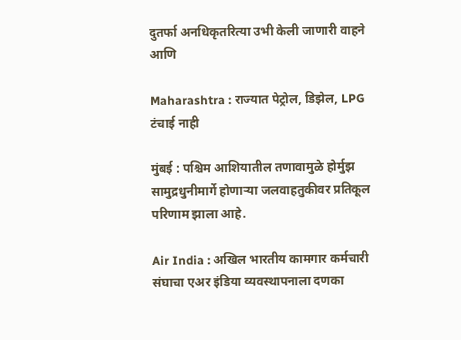दुतर्फा अनधिकृतरित्या उभी केली जाणारी वाहने आणि

Maharashtra : राज्यात पेट्रोल, डिझेल, LPG टंचाई नाही

मुंबई : पश्चिम आशियातील तणावामुळे होर्मुझ सामुद्रधुनीमार्गे होणाऱ्या जलवाहतुकीवर प्रतिकूल परिणाम झाला आहे.

Air India : अखिल भारतीय कामगार कर्मचारी संघाचा एअर इंडिया व्यवस्थापनाला दणका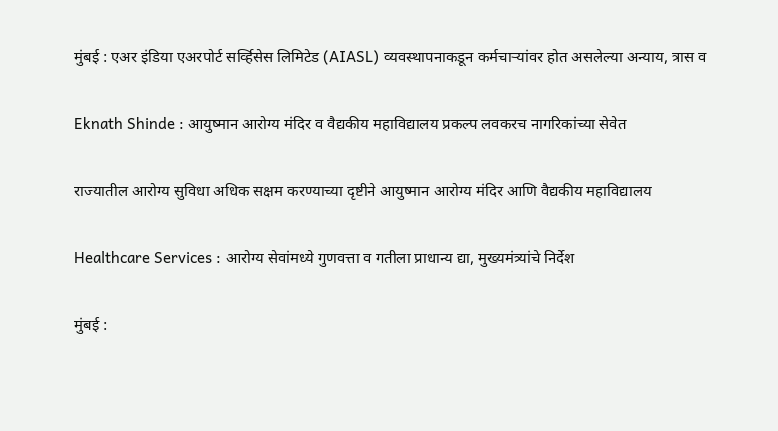मुंबई : एअर इंडिया एअरपोर्ट सर्व्हिसेस लिमिटेड (AIASL) व्यवस्थापनाकडून कर्मचाऱ्यांवर होत असलेल्या अन्याय, त्रास व

Eknath Shinde : आयुष्मान आरोग्य मंदिर व वैद्यकीय महाविद्यालय प्रकल्प लवकरच नागरिकांच्या सेवेत

राज्यातील आरोग्य सुविधा अधिक सक्षम करण्याच्या दृष्टीने आयुष्मान आरोग्य मंदिर आणि वैद्यकीय महाविद्यालय

Healthcare Services : आरोग्य सेवांमध्ये गुणवत्ता व गतीला प्राधान्य द्या, मुख्यमंत्र्यांचे निर्देश

मुंबई :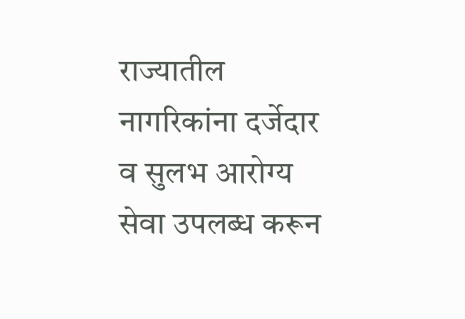राज्यातील नागरिकांना दर्जेदार व सुलभ आरोग्य सेवा उपलब्ध करून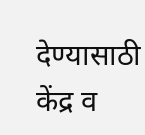देण्यासाठी केंद्र व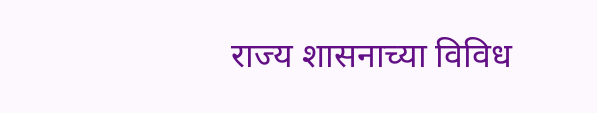राज्य शासनाच्या विविध